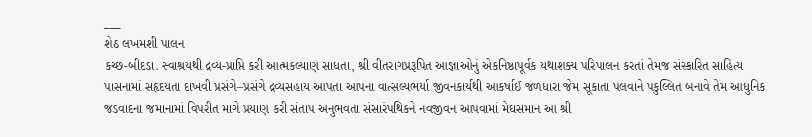___
શેઠ લખમશી પાલન
કચ્છ-બીદડા. સ્વાશ્રયથી દ્રવ્ય-પ્રાપ્તિ કરી આત્મકલ્યાણ સાધતા, શ્રી વીતરાગપ્રરૂપિત આજ્ઞાઓનું એકનિષ્ઠાપૂર્વક યથાશક્ય પરિપાલન કરતાં તેમજ સંસ્કારિત સાહિત્ય પાસનામાં સહૃદયતા દાખવી પ્રસંગે–પ્રસંગે દ્રવ્યસહાય આપતા આપના વાત્સલ્યભર્યા જીવનકાર્યથી આકર્ષાઈ જળધારા જેમ સૂકાતા પલવાને પકુલ્લિત બનાવે તેમ આધુનિક જડવાદના જમાનામાં વિપરીત માગે પ્રયાણ કરી સંતાપ અનુભવતા સંસારંપથિકને નવજીવન આપવામાં મેઘસમાન આ શ્રી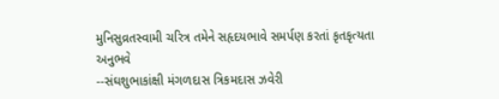મુનિસુવ્રતસ્વામી ચરિત્ર તમેને સહૃદયભાવે સમર્પણ કરતાં કૃતકૃત્યતા અનુભવે
--સંઘશુભાકાંક્ષી મંગળદાસ ત્રિકમદાસ ઝવેરી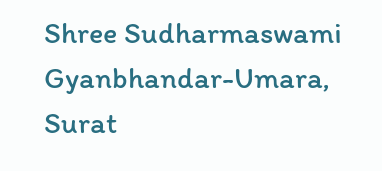Shree Sudharmaswami Gyanbhandar-Umara, Surat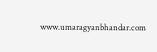www.umaragyanbhandar.com